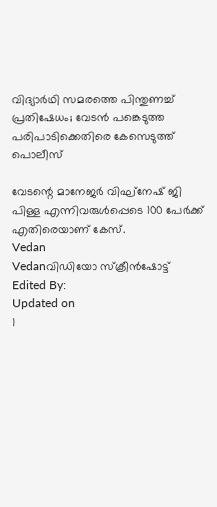വിദ്യാർഥി സമരത്തെ പിന്തുണച്ച് പ്രതിഷേധം; വേടൻ പങ്കെടുത്ത പരിപാടിക്കെതിരെ കേസെടുത്ത് പൊലീസ്

വേടന്റെ മാനേജർ വിഘ്നേഷ് ജി പിള്ള എന്നിവരുൾപ്പെടെ 100 പേർക്ക് എതിരെയാണ് കേസ്.
Vedan
Vedanവിഡിയോ സ്ക്രീൻഷോട്ട്
Edited By:
Updated on
1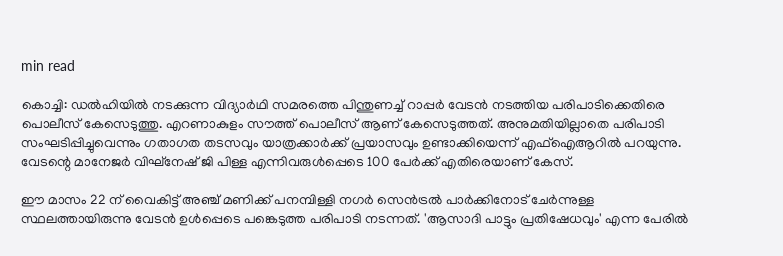min read

കൊച്ചി: ഡൽഹിയിൽ നടക്കുന്ന വിദ്യാർഥി സമരത്തെ പിന്തുണച്ച് റാപ്പർ വേടൻ നടത്തിയ പരിപാടിക്കെതിരെ പൊലീസ് കേസെടുത്തു. എറണാകുളം സൗത്ത് പൊലീസ് ആണ് കേസെടുത്തത്. അനുമതിയില്ലാതെ പരിപാടി സംഘടിപ്പിച്ചുവെന്നും ഗതാഗത തടസവും യാത്രക്കാർക്ക് പ്രയാസവും ഉണ്ടാക്കിയെന്ന് എഫ്ഐആറിൽ പറയുന്നു. വേടന്റെ മാനേജർ വിഘ്നേഷ് ജി പിള്ള എന്നിവരുൾപ്പെടെ 100 പേർക്ക് എതിരെയാണ് കേസ്.

ഈ മാസം 22 ന് വൈകിട്ട് അ‍ഞ്ച് മണിക്ക് പനമ്പിള്ളി നഗർ സെൻട്രൽ പാർക്കിനോട് ചേർന്നുള്ള സ്ഥലത്തായിരുന്നു വേടൻ ഉൾപ്പെടെ പങ്കെടുത്ത പരിപാടി നടന്നത്. 'ആസാദി പാട്ടും പ്രതിഷേധവും' എന്ന പേരിൽ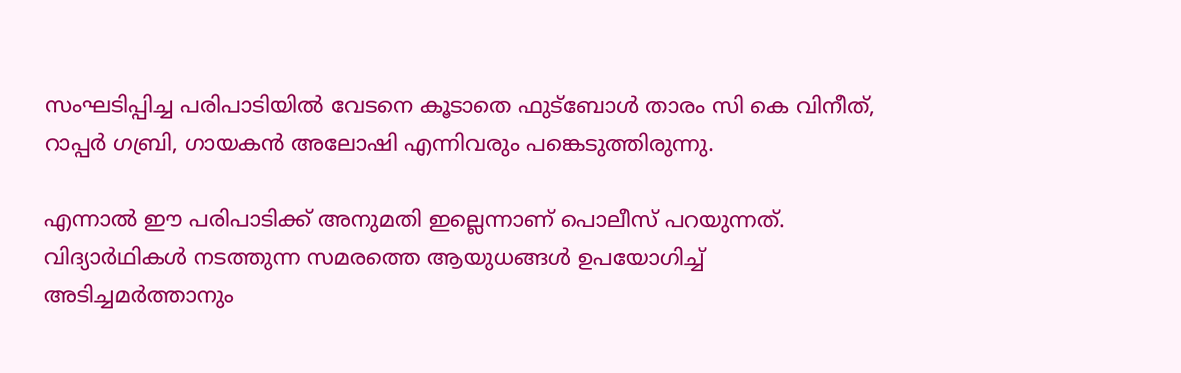സംഘടിപ്പിച്ച പരിപാടിയിൽ വേടനെ കൂടാതെ ഫുട്ബോൾ താരം സി കെ വിനീത്, റാപ്പർ ഗബ്രി, ഗായകൻ അലോഷി എന്നിവരും പങ്കെടുത്തിരുന്നു.

എന്നാൽ ഈ പരിപാടിക്ക് അനുമതി ഇല്ലെന്നാണ് പൊലീസ് പറയുന്നത്. വിദ്യാർഥികൾ നടത്തുന്ന സമരത്തെ ആയുധങ്ങൾ ഉപയോഗിച്ച് അടിച്ചമർത്താനും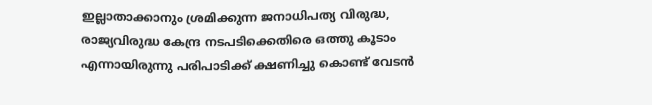ഇല്ലാതാക്കാനും ശ്രമിക്കുന്ന ജനാധിപത്യ വിരുദ്ധ, രാജ്യവിരുദ്ധ കേന്ദ്ര നടപടിക്കെതിരെ ഒത്തു കൂടാം എന്നായിരുന്നു പരിപാടിക്ക് ക്ഷണിച്ചു കൊണ്ട് വേടൻ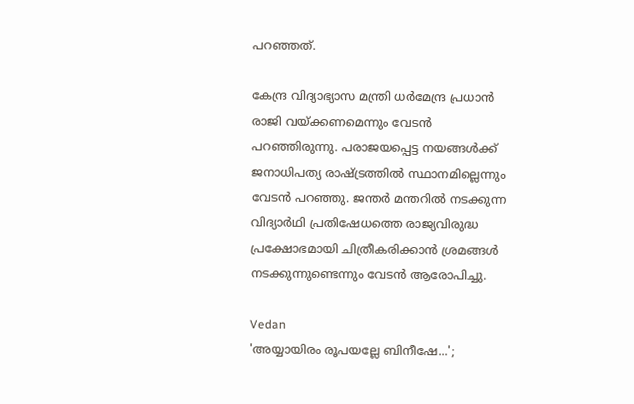പറഞ്ഞത്.

കേന്ദ്ര വിദ്യാഭ്യാസ മന്ത്രി ധർമേന്ദ്ര പ്രധാൻ രാജി വയ്ക്കണമെന്നും വേടൻ പറഞ്ഞിരുന്നു. പരാജയപ്പെട്ട നയങ്ങൾക്ക് ജനാധിപത്യ രാഷ്ട്രത്തിൽ സ്ഥാനമില്ലെന്നും വേടൻ പറഞ്ഞു. ജന്തർ മന്തറിൽ നടക്കുന്ന വിദ്യാർഥി പ്രതിഷേധത്തെ രാജ്യവിരുദ്ധ പ്രക്ഷോഭമായി ചിത്രീകരിക്കാൻ ശ്രമങ്ങൾ നടക്കുന്നുണ്ടെന്നും വേടൻ ആരോപിച്ചു.

Vedan
'അയ്യായിരം രൂപയല്ലേ ബിനീഷേ...';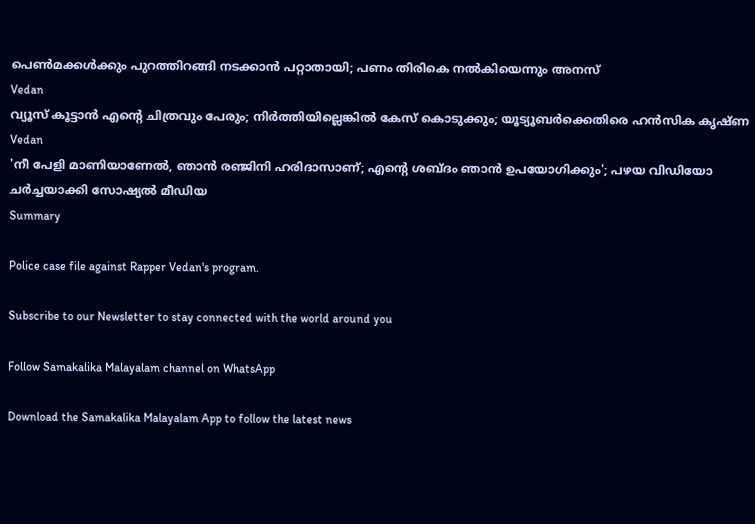പെണ്‍മക്കള്‍ക്കും പുറത്തിറങ്ങി നടക്കാന്‍ പറ്റാതായി; പണം തിരികെ നല്‍കിയെന്നും അനസ്
Vedan
വ്യൂസ് കൂട്ടാന്‍ എന്റെ ചിത്രവും പേരും; നിര്‍ത്തിയില്ലെങ്കില്‍ കേസ് കൊടുക്കും; യൂട്യൂബര്‍ക്കെതിരെ ഹന്‍സിക കൃഷ്ണ
Vedan
'നീ പേളി മാണിയാണേല്‍, ഞാന്‍ രഞ്ജിനി ഹരിദാസാണ്; എന്റെ ശബ്ദം ഞാന്‍ ഉപയോഗിക്കും'; പഴയ വിഡിയോ ചര്‍ച്ചയാക്കി സോഷ്യല്‍ മീഡിയ
Summary

Police case file against Rapper Vedan's program.

Subscribe to our Newsletter to stay connected with the world around you

Follow Samakalika Malayalam channel on WhatsApp

Download the Samakalika Malayalam App to follow the latest news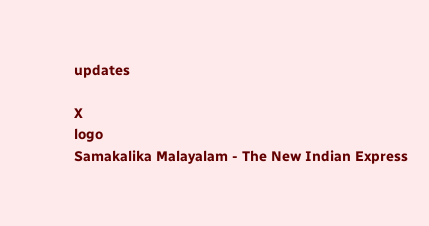updates

X
logo
Samakalika Malayalam - The New Indian Express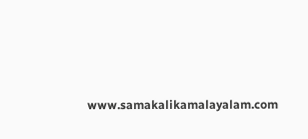www.samakalikamalayalam.com